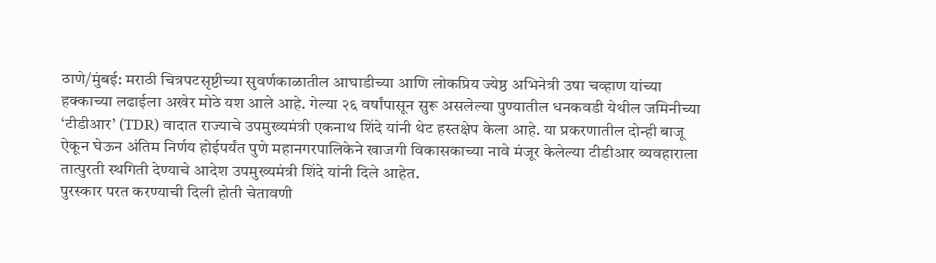ठाणे/मुंबई: मराठी चित्रपटसृष्टीच्या सुवर्णकाळातील आघाडीच्या आणि लोकप्रिय ज्येष्ठ अभिनेत्री उषा चव्हाण यांच्या हक्काच्या लढाईला अखेर मोठे यश आले आहे. गेल्या २६ वर्षांपासून सुरू असलेल्या पुण्यातील धनकवडी येथील जमिनीच्या ‘टीडीआर’ (TDR) वादात राज्याचे उपमुख्यमंत्री एकनाथ शिंदे यांनी थेट हस्तक्षेप केला आहे. या प्रकरणातील दोन्ही बाजू ऐकून घेऊन अंतिम निर्णय होईपर्यंत पुणे महानगरपालिकेने खाजगी विकासकाच्या नावे मंजूर केलेल्या टीडीआर व्यवहाराला तात्पुरती स्थगिती देण्याचे आदेश उपमुख्यमंत्री शिंदे यांनी दिले आहेत.
पुरस्कार परत करण्याची दिली होती चेतावणी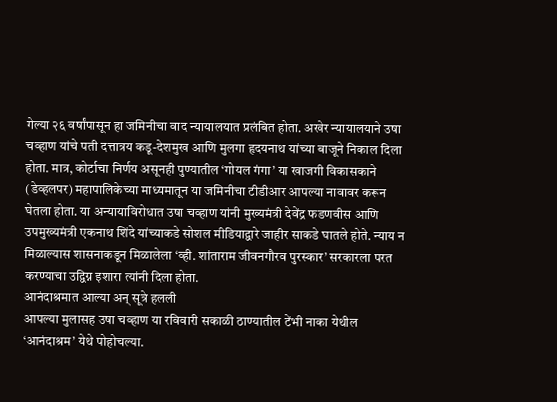गेल्या २६ वर्षांपासून हा जमिनीचा वाद न्यायालयात प्रलंबित होता. अखेर न्यायालयाने उषा चव्हाण यांचे पती दत्तात्रय कडू-देशमुख आणि मुलगा हृदयनाथ यांच्या बाजूने निकाल दिला होता. मात्र, कोर्टाचा निर्णय असूनही पुण्यातील ‘गोयल गंगा’ या खाजगी विकासकाने (डेव्हलपर) महापालिकेच्या माध्यमातून या जमिनीचा टीडीआर आपल्या नावावर करून घेतला होता. या अन्यायाविरोधात उषा चव्हाण यांनी मुख्यमंत्री देवेंद्र फडणवीस आणि उपमुख्यमंत्री एकनाथ शिंदे यांच्याकडे सोशल मीडियाद्वारे जाहीर साकडे घातले होते. न्याय न मिळाल्यास शासनाकडून मिळालेला ‘व्ही. शांताराम जीवनगौरव पुरस्कार’ सरकारला परत करण्याचा उद्विग्न इशारा त्यांनी दिला होता.
आनंदाश्रमात आल्या अन् सूत्रे हलली
आपल्या मुलासह उषा चव्हाण या रविवारी सकाळी ठाण्यातील टेंभी नाका येथील ‘आनंदाश्रम’ येथे पोहोचल्या.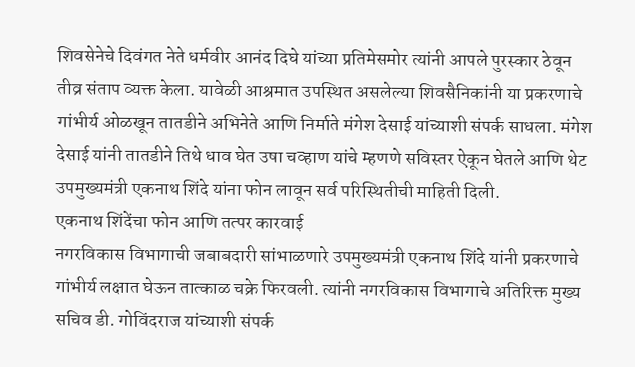शिवसेनेचे दिवंगत नेते धर्मवीर आनंद दिघे यांच्या प्रतिमेसमोर त्यांनी आपले पुरस्कार ठेवून तीव्र संताप व्यक्त केला. यावेळी आश्रमात उपस्थित असलेल्या शिवसैनिकांनी या प्रकरणाचे गांभीर्य ओळखून तातडीने अभिनेते आणि निर्माते मंगेश देसाई यांच्याशी संपर्क साधला. मंगेश देसाई यांनी तातडीने तिथे धाव घेत उषा चव्हाण यांचे म्हणणे सविस्तर ऐकून घेतले आणि थेट उपमुख्यमंत्री एकनाथ शिंदे यांना फोन लावून सर्व परिस्थितीची माहिती दिली.
एकनाथ शिंदेंचा फोन आणि तत्पर कारवाई
नगरविकास विभागाची जबाबदारी सांभाळणारे उपमुख्यमंत्री एकनाथ शिंदे यांनी प्रकरणाचे गांभीर्य लक्षात घेऊन तात्काळ चक्रे फिरवली. त्यांनी नगरविकास विभागाचे अतिरिक्त मुख्य सचिव डी. गोविंदराज यांच्याशी संपर्क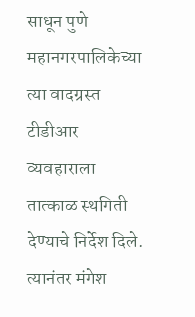साधून पुणे महानगरपालिकेच्या त्या वादग्रस्त टीडीआर व्यवहाराला तात्काळ स्थगिती देण्याचे निर्देश दिले.
त्यानंतर मंगेश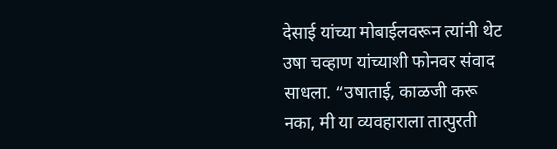देसाई यांच्या मोबाईलवरून त्यांनी थेट उषा चव्हाण यांच्याशी फोनवर संवाद साधला. “उषाताई, काळजी करू नका, मी या व्यवहाराला तात्पुरती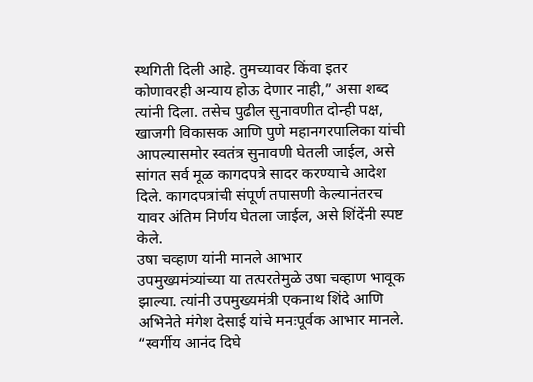स्थगिती दिली आहे. तुमच्यावर किंवा इतर कोणावरही अन्याय होऊ देणार नाही,” असा शब्द त्यांनी दिला. तसेच पुढील सुनावणीत दोन्ही पक्ष, खाजगी विकासक आणि पुणे महानगरपालिका यांची आपल्यासमोर स्वतंत्र सुनावणी घेतली जाईल, असे सांगत सर्व मूळ कागदपत्रे सादर करण्याचे आदेश दिले. कागदपत्रांची संपूर्ण तपासणी केल्यानंतरच यावर अंतिम निर्णय घेतला जाईल, असे शिंदेंनी स्पष्ट केले.
उषा चव्हाण यांनी मानले आभार
उपमुख्यमंत्र्यांच्या या तत्परतेमुळे उषा चव्हाण भावूक झाल्या. त्यांनी उपमुख्यमंत्री एकनाथ शिंदे आणि अभिनेते मंगेश देसाई यांचे मनःपूर्वक आभार मानले. “स्वर्गीय आनंद दिघे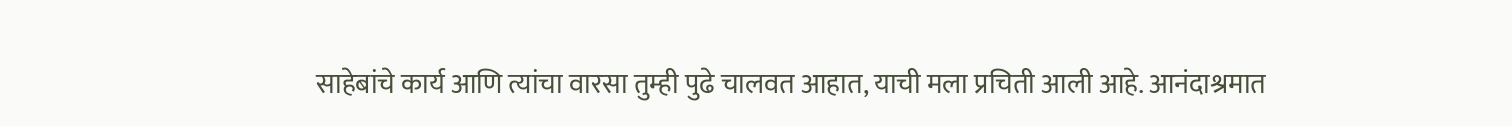साहेबांचे कार्य आणि त्यांचा वारसा तुम्ही पुढे चालवत आहात, याची मला प्रचिती आली आहे. आनंदाश्रमात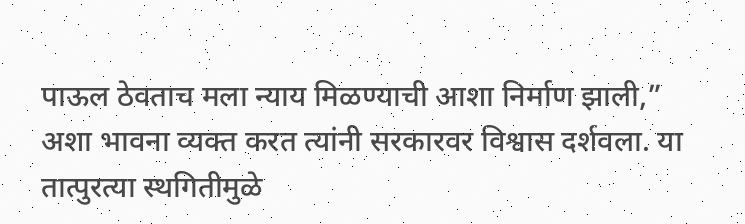पाऊल ठेवताच मला न्याय मिळण्याची आशा निर्माण झाली,” अशा भावना व्यक्त करत त्यांनी सरकारवर विश्वास दर्शवला. या तात्पुरत्या स्थगितीमुळे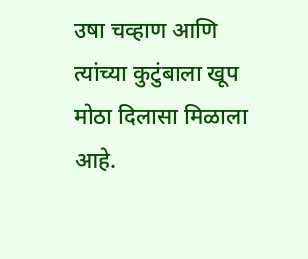उषा चव्हाण आणि त्यांच्या कुटुंबाला खूप मोठा दिलासा मिळाला आहे.